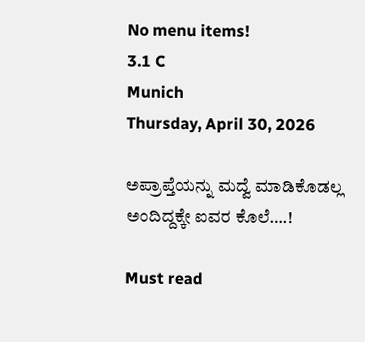No menu items!
3.1 C
Munich
Thursday, April 30, 2026

ಅಪ್ರಾಪ್ತೆಯನ್ನು‌ ಮದ್ವೆ ಮಾಡಿಕೊಡಲ್ಲ ಅಂದಿದ್ದಕ್ಕೇ ಐವರ ಕೊಲೆ….!

Must read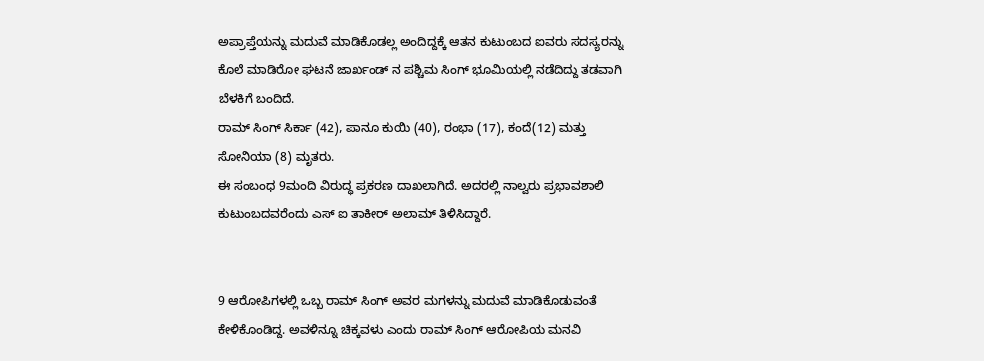ಅಪ್ರಾಪ್ತೆಯನ್ನು ಮದುವೆ ಮಾಡಿಕೊಡಲ್ಲ ಅಂದಿದ್ದಕ್ಕೆ ಆತನ‌ ಕುಟುಂಬದ ಐವರು ಸದಸ್ಯರನ್ನು ಕೊಲೆ ಮಾಡಿರೋ ಘಟನೆ ಜಾರ್ಖಂಡ್ ನ ಪಶ್ಚಿಮ ಸಿಂಗ್ ಭೂಮಿಯಲ್ಲಿ ನಡೆದಿದ್ದು ತಡವಾಗಿ ಬೆಳಕಿಗೆ ಬಂದಿದೆ.
ರಾಮ್ ಸಿಂಗ್ ಸಿರ್ಕಾ (42), ಪಾನೂ ಕುಯಿ (40), ರಂಭಾ (17), ಕಂದೆ‌(12) ಮತ್ತು ಸೋನಿಯಾ (8) ಮೃತರು.
ಈ ಸಂಬಂಧ 9ಮಂದಿ ವಿರುದ್ಧ ಪ್ರಕರಣ ದಾಖಲಾಗಿದೆ. ಅದರಲ್ಲಿ ನಾಲ್ವರು ಪ್ರಭಾವಶಾಲಿ ಕುಟುಂಬದವರೆಂದು ಎಸ್ ಐ ತಾಕೀರ್ ಅಲಾಮ್ ತಿಳಿಸಿದ್ದಾರೆ.


9 ಆರೋಪಿಗಳಲ್ಲಿ ಒಬ್ಬ ರಾಮ್‌ ಸಿಂಗ್ ಅವರ ಮಗಳನ್ನು‌ ಮದುವೆ ಮಾಡಿಕೊಡುವಂತೆ ಕೇಳಿಕೊಂಡಿದ್ದ. ಅವಳಿನ್ನೂ‌ ಚಿಕ್ಕವಳು ಎಂದು ರಾಮ್ ಸಿಂಗ್ ಆರೋಪಿಯ ಮನವಿ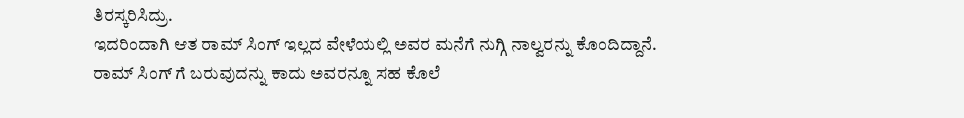ತಿರಸ್ಕರಿಸಿದ್ರು.
ಇದರಿಂದಾಗಿ ಆತ ರಾಮ್ ಸಿಂಗ್ ಇಲ್ಲದ ವೇಳೆಯಲ್ಲಿ ಅವರ ಮನೆಗೆ ನುಗ್ಗಿ ನಾಲ್ವರನ್ನು ಕೊಂದಿದ್ದಾನೆ. ರಾಮ್ ಸಿಂಗ್ ಗೆ ಬರುವುದನ್ನು ಕಾದು ಅವರನ್ನೂ ಸಹ ಕೊಲೆ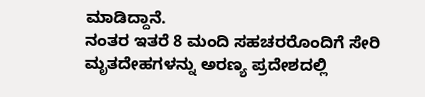ಮಾಡಿದ್ದಾನೆ.
ನಂತರ ಇತರೆ 8 ಮಂದಿ ಸಹಚರರೊಂದಿಗೆ ಸೇರಿ ಮೃತದೇಹಗಳನ್ನು ಅರಣ್ಯ ಪ್ರದೇಶದಲ್ಲಿ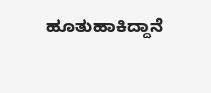ಹೂತುಹಾಕಿದ್ದಾನೆ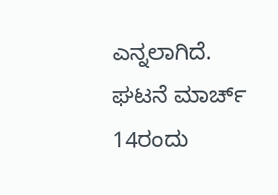ಎನ್ನಲಾಗಿದೆ. ಘಟನೆ ಮಾರ್ಚ್ 14ರಂದು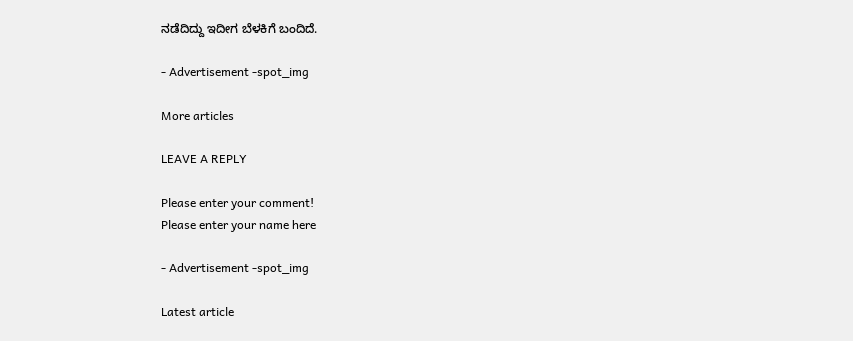ನಡೆದಿದ್ದು ಇದೀಗ ಬೆಳಕಿಗೆ ಬಂದಿದೆ.

- Advertisement -spot_img

More articles

LEAVE A REPLY

Please enter your comment!
Please enter your name here

- Advertisement -spot_img

Latest article